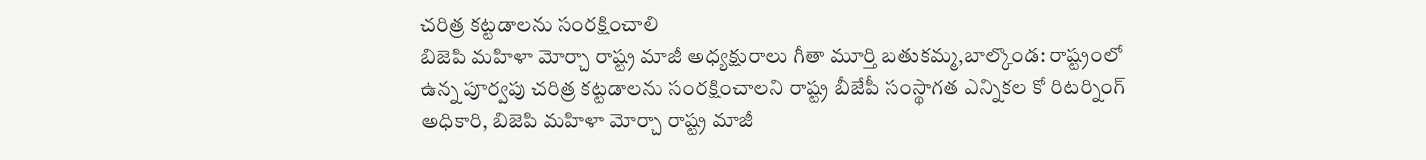చరిత్ర కట్టడాలను సంరక్షించాలి
బిజెపి మహిళా మోర్చా రాష్ట్ర మాజీ అధ్యక్షురాలు గీతా మూర్తి బతుకమ్మ,బాల్కొండ: రాష్ట్రంలో ఉన్న పూర్వపు చరిత్ర కట్టడాలను సంరక్షించాలని రాష్ట్ర బీజేపీ సంస్థాగత ఎన్నికల కో రిటర్నింగ్ అధికారి, బిజెపి మహిళా మోర్చా రాష్ట్ర మాజీ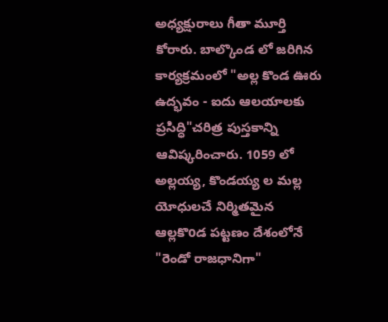అధ్యక్షురాలు గీతా మూర్తి కోరారు. బాల్కొండ లో జరిగిన కార్యక్రమంలో "అల్ల కొండ ఊరు ఉద్భవం - ఐదు ఆలయాలకు ప్రసిద్ధి"చరిత్ర పుస్తకాన్ని ఆవిష్కరించారు. 1059 లో అల్లయ్య, కొండయ్య ల మల్ల యోధులచే నిర్మితమైన ఆల్లకొoడ పట్టణం దేశంలోనే "రెండో రాజధానిగా"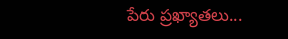పేరు ప్రఖ్యాతలు...